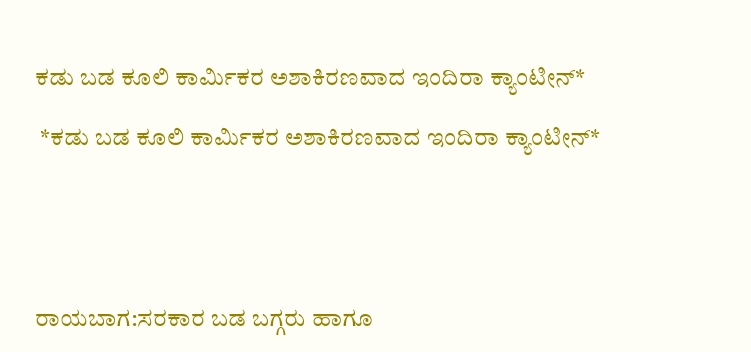ಕಡು ಬಡ ಕೂಲಿ ಕಾರ್ಮಿಕರ ಅಶಾಕಿರಣವಾದ ಇಂದಿರಾ ಕ್ಯಾಂಟೀನ್*

 *ಕಡು ಬಡ ಕೂಲಿ ಕಾರ್ಮಿಕರ ಅಶಾಕಿರಣವಾದ ಇಂದಿರಾ ಕ್ಯಾಂಟೀನ್*





ರಾಯಬಾಗ:ಸರಕಾರ ಬಡ ಬಗ್ಗರು ಹಾಗೂ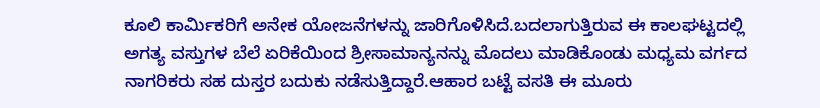ಕೂಲಿ ಕಾರ್ಮಿಕರಿಗೆ ಅನೇಕ ಯೋಜನೆಗಳನ್ನು ಜಾರಿಗೊಳಿಸಿದೆ.ಬದಲಾಗುತ್ತಿರುವ ಈ ಕಾಲಘಟ್ಟದಲ್ಲಿ ಅಗತ್ಯ ವಸ್ತುಗಳ ಬೆಲೆ ಏರಿಕೆಯಿಂದ ಶ್ರೀಸಾಮಾನ್ಯನನ್ನು ಮೊದಲು ಮಾಡಿಕೊಂಡು ಮಧ್ಯಮ ವರ್ಗದ ನಾಗರಿಕರು ಸಹ ದುಸ್ತರ ಬದುಕು ನಡೆಸುತ್ತಿದ್ದಾರೆ.ಆಹಾರ ಬಟ್ಟೆ ವಸತಿ ಈ ಮೂರು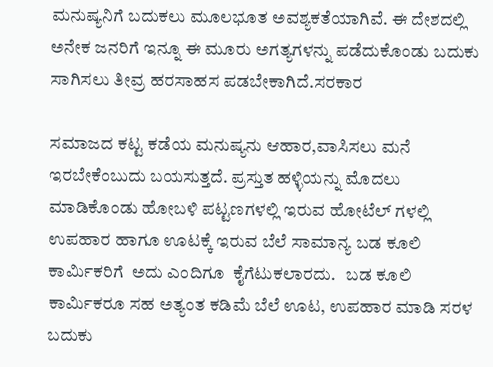ಮನುಷ್ಯನಿಗೆ ಬದುಕಲು ಮೂಲಭೂತ ಅವಶ್ಯಕತೆಯಾಗಿವೆ. ಈ ದೇಶದಲ್ಲಿ ಅನೇಕ ಜನರಿಗೆ ಇನ್ನೂ ಈ ಮೂರು ಅಗತ್ಯಗಳನ್ನು ಪಡೆದುಕೊಂಡು ಬದುಕು ಸಾಗಿಸಲು ತೀವ್ರ ಹರಸಾಹಸ ಪಡಬೇಕಾಗಿದೆ.ಸರಕಾರ

ಸಮಾಜದ ಕಟ್ಟ ಕಡೆಯ ಮನುಷ್ಯನು ಆಹಾರ,ವಾಸಿಸಲು ಮನೆ ಇರಬೇಕೆಂಬುದು ಬಯಸುತ್ತದೆ. ಪ್ರಸ್ತುತ ಹಳ್ಳಿಯನ್ನು ಮೊದಲು ಮಾಡಿಕೊಂಡು ಹೋಬಳಿ ಪಟ್ಟಣಗಳಲ್ಲಿ ಇರುವ ಹೋಟೆಲ್ ಗಳಲ್ಲಿ ಉಪಹಾರ ಹಾಗೂ ಊಟಕ್ಕೆ ಇರುವ ಬೆಲೆ ಸಾಮಾನ್ಯ ಬಡ ಕೂಲಿ ಕಾರ್ಮಿಕರಿಗೆ  ಅದು ಎಂದಿಗೂ  ಕೈಗೆಟುಕಲಾರದು.   ಬಡ ಕೂಲಿ ಕಾರ್ಮಿಕರೂ ಸಹ ಅತ್ಯಂತ ಕಡಿಮೆ ಬೆಲೆ ಊಟ, ಉಪಹಾರ ಮಾಡಿ ಸರಳ ಬದುಕು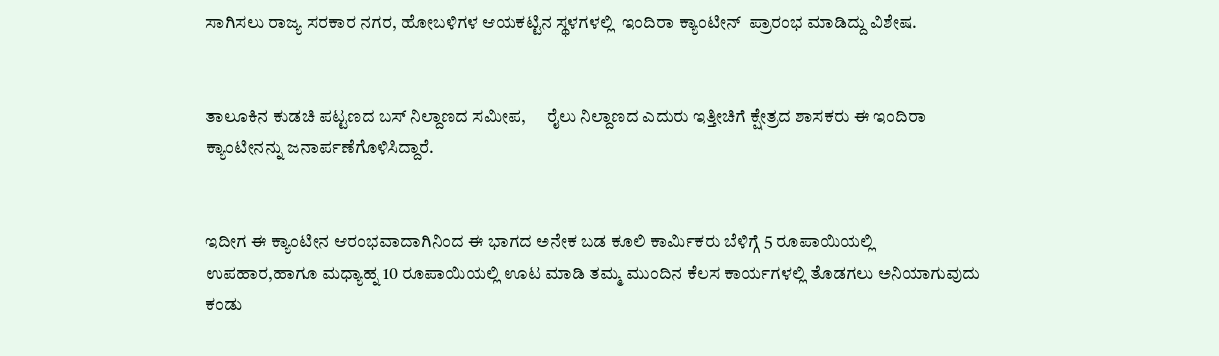ಸಾಗಿಸಲು ರಾಜ್ಯ ಸರಕಾರ ನಗರ, ಹೋಬಳಿಗಳ ಆಯಕಟ್ಟಿನ ಸ್ಥಳಗಳಲ್ಲಿ  ಇಂದಿರಾ ಕ್ಯಾಂಟೀನ್  ಪ್ರಾರಂಭ ಮಾಡಿದ್ದು ವಿಶೇಷ.


ತಾಲೂಕಿನ ಕುಡಚಿ ಪಟ್ಟಣದ ಬಸ್ ನಿಲ್ದಾಣದ ಸಮೀಪ,      ರೈಲು ನಿಲ್ದಾಣದ ಎದುರು ಇತ್ತೀಚಿಗೆ ಕ್ಷೇತ್ರದ ಶಾಸಕರು ಈ ಇಂದಿರಾ ಕ್ಯಾಂಟೀನನ್ನು ಜನಾರ್ಪಣೆಗೊಳಿಸಿದ್ದಾರೆ.


ಇದೀಗ ಈ ಕ್ಯಾಂಟೀನ ಆರಂಭವಾದಾಗಿನಿಂದ ಈ ಭಾಗದ ಅನೇಕ ಬಡ ಕೂಲಿ ಕಾರ್ಮಿಕರು ಬೆಳಿಗ್ಗೆ 5 ರೂಪಾಯಿಯಲ್ಲಿ ಉಪಹಾರ,ಹಾಗೂ ಮಧ್ಯಾಹ್ನ 10 ರೂಪಾಯಿಯಲ್ಲಿ ಊಟ ಮಾಡಿ ತಮ್ಮ ಮುಂದಿನ ಕೆಲಸ ಕಾರ್ಯಗಳಲ್ಲಿ ತೊಡಗಲು ಅನಿಯಾಗುವುದು ಕಂಡು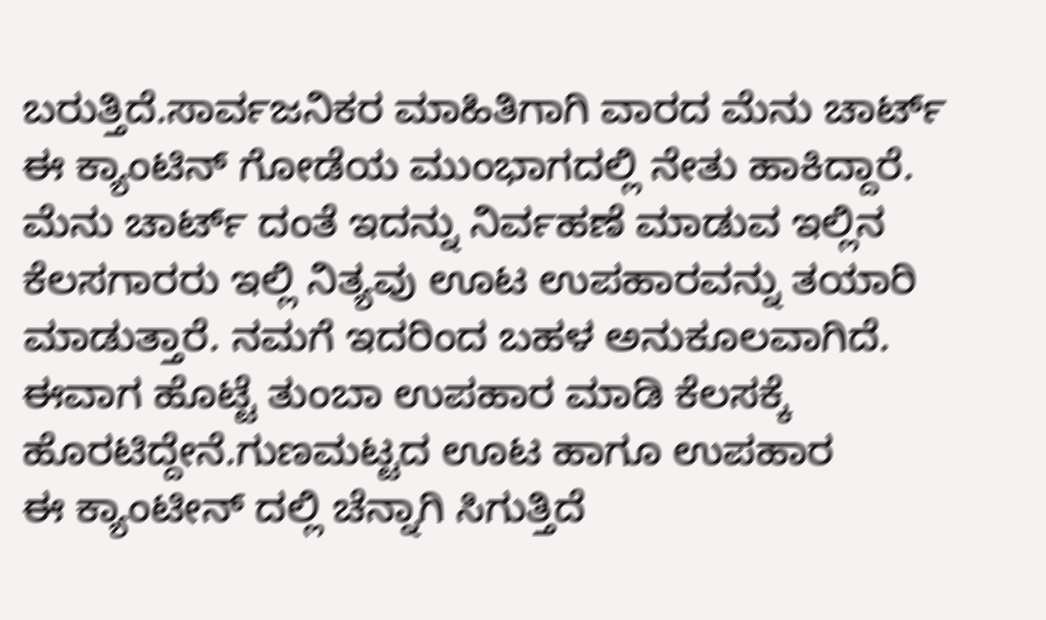ಬರುತ್ತಿದೆ.ಸಾರ್ವಜನಿಕರ ಮಾಹಿತಿಗಾಗಿ ವಾರದ ಮೆನು ಚಾರ್ಟ್ ಈ ಕ್ಯಾಂಟಿನ್ ಗೋಡೆಯ ಮುಂಭಾಗದಲ್ಲಿ ನೇತು ಹಾಕಿದ್ದಾರೆ. ಮೆನು ಚಾರ್ಟ್ ದಂತೆ ಇದನ್ನು ನಿರ್ವಹಣೆ ಮಾಡುವ ಇಲ್ಲಿನ ಕೆಲಸಗಾರರು ಇಲ್ಲಿ ನಿತ್ಯವು ಊಟ ಉಪಹಾರವನ್ನು ತಯಾರಿ ಮಾಡುತ್ತಾರೆ. ನಮಗೆ ಇದರಿಂದ ಬಹಳ ಅನುಕೂಲವಾಗಿದೆ. ಈವಾಗ ಹೊಟ್ಟೆ ತುಂಬಾ ಉಪಹಾರ ಮಾಡಿ ಕೆಲಸಕ್ಕೆ ಹೊರಟಿದ್ದೇನೆ.ಗುಣಮಟ್ಟದ ಊಟ ಹಾಗೂ ಉಪಹಾರ         ಈ ಕ್ಯಾಂಟೀನ್ ದಲ್ಲಿ ಚೆನ್ನಾಗಿ ಸಿಗುತ್ತಿದೆ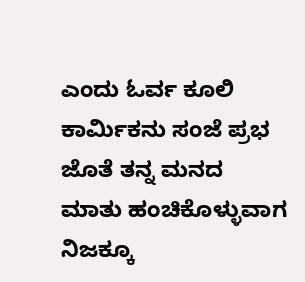ಎಂದು ಓರ್ವ ಕೂಲಿ ಕಾರ್ಮಿಕನು ಸಂಜೆ ಪ್ರಭ ಜೊತೆ ತನ್ನ ಮನದ ಮಾತು ಹಂಚಿಕೊಳ್ಳುವಾಗ ನಿಜಕ್ಕೂ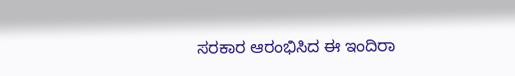ಸರಕಾರ ಆರಂಭಿಸಿದ ಈ ಇಂದಿರಾ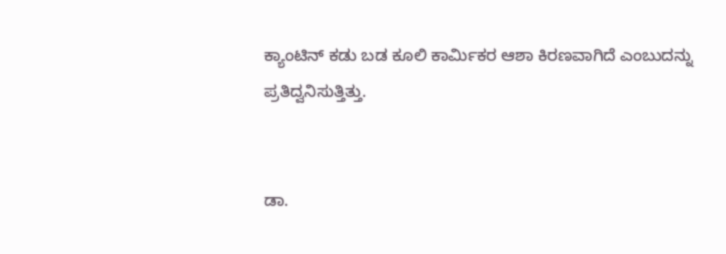ಕ್ಯಾಂಟಿನ್ ಕಡು ಬಡ ಕೂಲಿ ಕಾರ್ಮಿಕರ ಆಶಾ ಕಿರಣವಾಗಿದೆ ಎಂಬುದನ್ನು ಪ್ರತಿದ್ವನಿಸುತ್ತಿತ್ತು.


ಡಾ.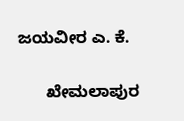ಜಯವೀರ ಎ. ಕೆ.

      ಖೇಮಲಾಪುರ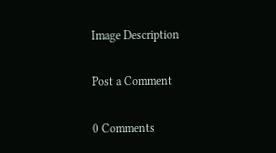Image Description

Post a Comment

0 Comments